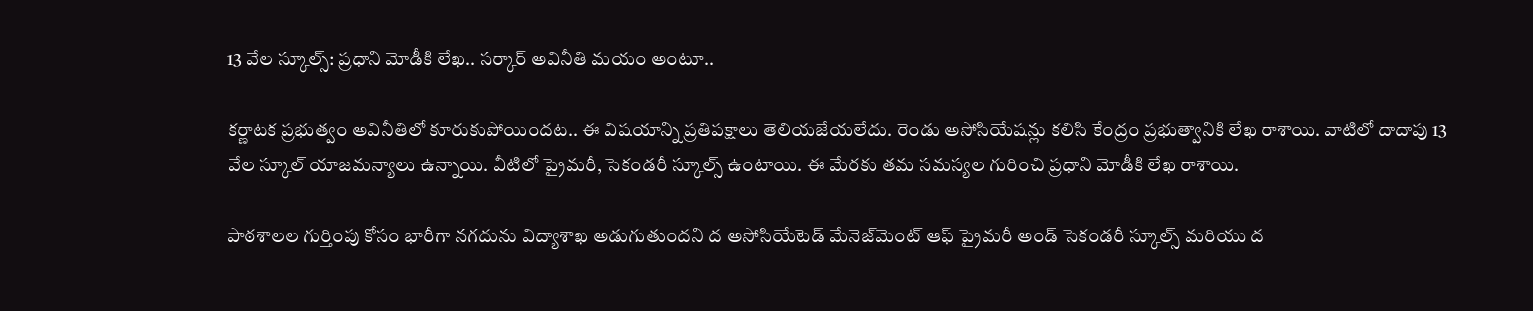13 వేల స్కూల్స్: ప్రధాని మోడీకి లేఖ.. సర్కార్ అవినీతి మయం అంటూ..

కర్ణాటక ప్రభుత్వం అవినీతిలో కూరుకుపోయిందట.. ఈ విషయాన్ని ప్రతిపక్షాలు తెలియజేయలేదు. రెండు అసోసియేషన్లు కలిసి కేంద్రం ప్రభుత్వానికి లేఖ రాశాయి. వాటిలో దాదాపు 13 వేల స్కూల్ యాజమన్యాలు ఉన్నాయి. వీటిలో ప్రైమరీ, సెకండరీ స్కూల్స్ ఉంటాయి. ఈ మేరకు తమ సమస్యల గురించి ప్రధాని మోడీకి లేఖ రాశాయి.

పాఠశాలల గుర్తింపు కోసం భారీగా నగదును విద్యాశాఖ అడుగుతుందని ద అసోసియేటెడ్ మేనెజ్‌మెంట్ ఆఫ్ ప్రైమరీ అండ్ సెకండరీ స్కూల్స్ మరియు ద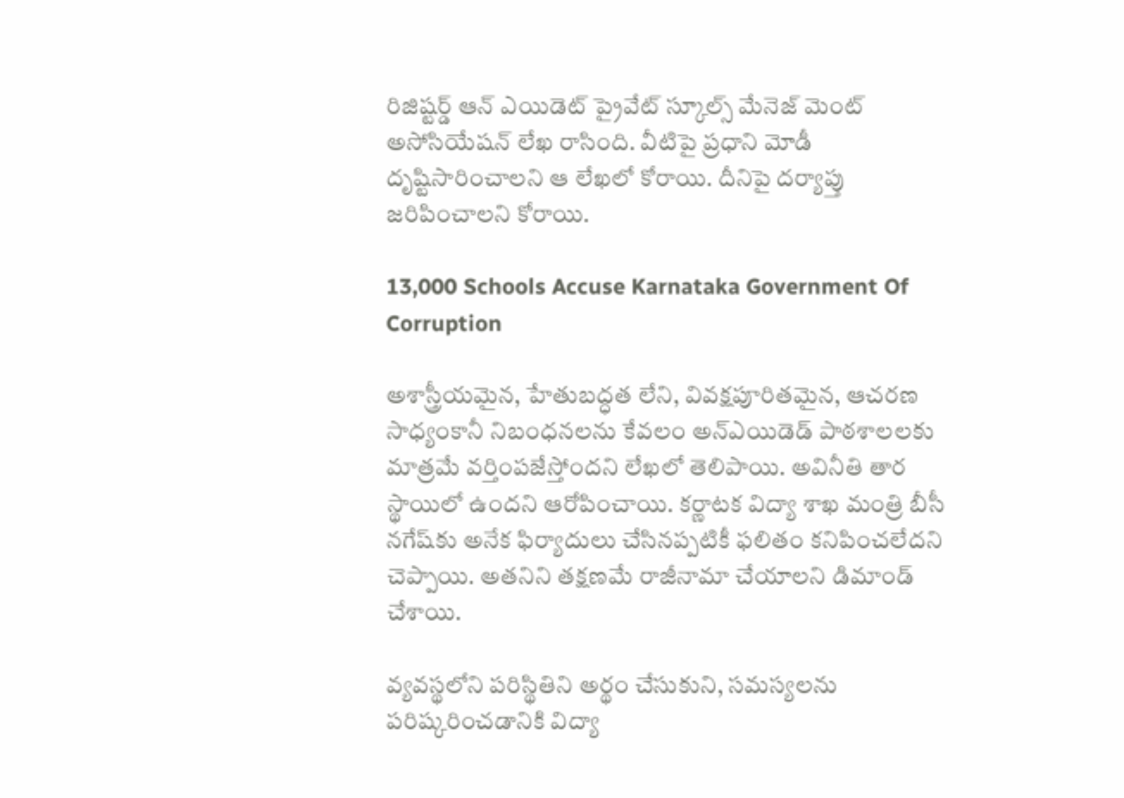రిజిష్టర్డ్ ఆన్ ఎయిడెట్ ప్రైవేట్ స్కూల్స్ మేనెజ్ మెంట్ అసోసియేషన్ లేఖ రాసింది. వీటిపై ప్రధాని మోడీ దృష్టిసారించాలని ఆ లేఖలో కోరాయి. దీనిపై దర్యాప్తు జరిపించాలని కోరాయి.

13,000 Schools Accuse Karnataka Government Of Corruption

అశాస్త్రీయమైన, హేతుబద్ధత లేని, వివక్షపూరితమైన, ఆచరణ సాధ్యంకానీ నిబంధనలను కేవలం అన్ఎయిడెడ్ పాఠశాలలకు మాత్రమే వర్తింపజేస్తోందని లేఖలో తెలిపాయి. అవినీతి తార స్థాయిలో ఉందని ఆరోపించాయి. కర్ణాటక విద్యా శాఖ మంత్రి బీసీ నగేష్‌కు అనేక ఫిర్యాదులు చేసినప్పటికీ ఫలితం కనిపించలేదని చెప్పాయి. అతనిని తక్షణమే రాజీనామా చేయాలని డిమాండ్ చేశాయి.

వ్యవస్థలోని పరిస్థితిని అర్థం చేసుకుని, సమస్యలను పరిష్కరించడానికి విద్యా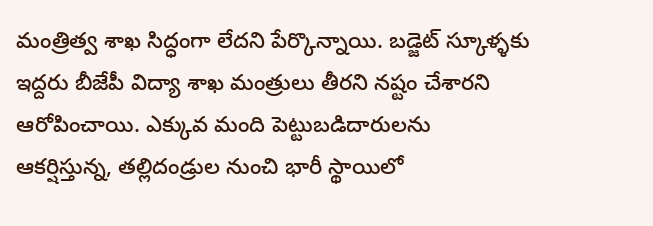మంత్రిత్వ శాఖ సిద్ధంగా లేదని పేర్కొన్నాయి. బడ్జెట్ స్కూళ్ళకు ఇద్దరు బీజేపీ విద్యా శాఖ మంత్రులు తీరని నష్టం చేశారని ఆరోపించాయి. ఎక్కువ మంది పెట్టుబడిదారులను ఆకర్షిస్తున్న, తల్లిదండ్రుల నుంచి భారీ స్థాయిలో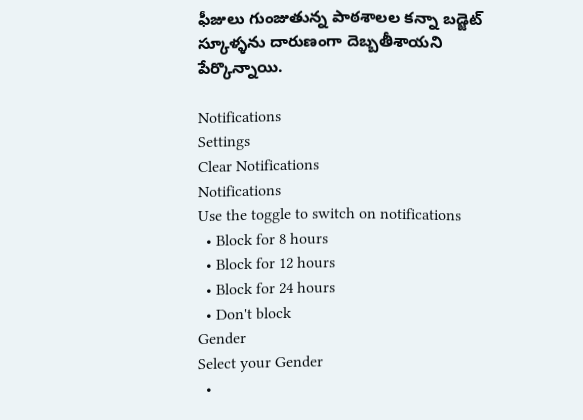ఫీజులు గుంజుతున్న పాఠశాలల కన్నా బడ్జెట్ స్కూళ్ళను దారుణంగా దెబ్బతీశాయని పేర్కొన్నాయి.

Notifications
Settings
Clear Notifications
Notifications
Use the toggle to switch on notifications
  • Block for 8 hours
  • Block for 12 hours
  • Block for 24 hours
  • Don't block
Gender
Select your Gender
  •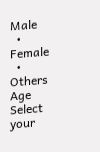Male
  • Female
  • Others
Age
Select your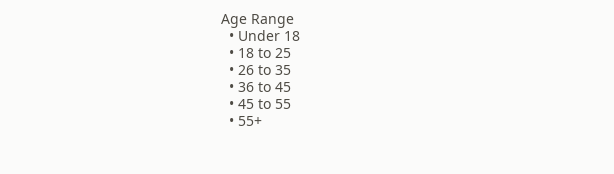Age Range
  • Under 18
  • 18 to 25
  • 26 to 35
  • 36 to 45
  • 45 to 55
  • 55+